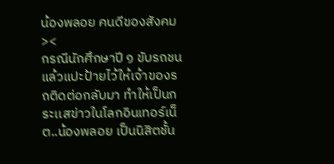น้องพลอย คนดีของสังคม ><
กรณีนักศึกษาปี ๑ ขับรถชนแล้วแปะป้ายไว้ให้เจ้าของรถติดต่อกลับมา ทำให้เป็นกระเเสข่าวในโลกอินเทอร์เน็ต..น้องพลอย เป็นนิสิตชั้น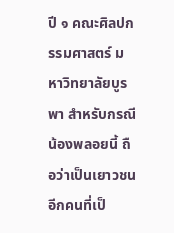ปี ๑ คณะศิลปกรรมศาสตร์ มหาวิทยาลัยบูรพา สำหรับกรณีน้องพลอยนี้ ถือว่าเป็นเยาวชนอีกคนที่เป็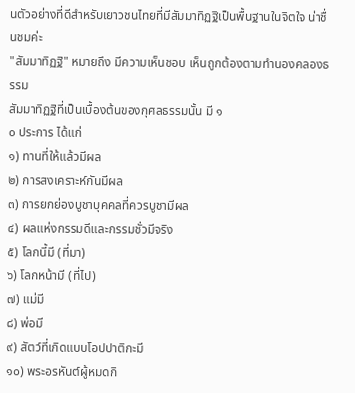นตัวอย่างที่ดีสำหรับเยาวชนไทยที่มีสัมมาทิฏฐิเป็นพื้นฐานในจิตใจ น่าชื่นชมค่ะ
"สัมมาทิฏฐิ" หมายถึง มีความเห็นชอบ เห็นถูกต้องตามทำนองคลองธรรม
สัมมาทิฏฐิที่เป็นเบื้องต้นของกุศลธรรมนั้น มี ๑
๐ ประการ ได้แก่
๑) ทานที่ให้แล้วมีผล
๒) การสงเคราะห์กันมีผล
๓) การยกย่องบูชาบุคคลที่ควรบูชามีผล
๔) ผลแห่งกรรมดีและกรรมชั่วมีจริง
๕) โลกนี้มี (ที่มา)
๖) โลกหน้ามี (ที่ไป)
๗) แม่มี
๘) พ่อมี
๙) สัตว์ที่เกิดแบบโอปปาติกะมี
๑๐) พระอรหันต์ผู้หมดกิ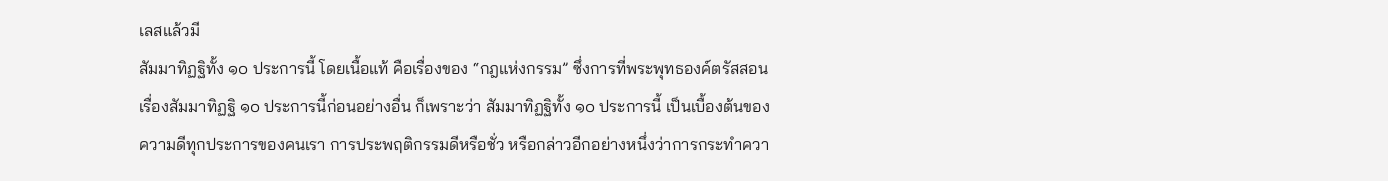เลสแล้วมี
สัมมาทิฏฐิทั้ง ๑๐ ประการนี้ โดยเนื้อแท้ คือเรื่องของ “กฎแห่งกรรม” ซึ่งการที่พระพุทธองค์ตรัสสอนเรื่องสัมมาทิฏฐิ ๑๐ ประการนี้ก่อนอย่างอื่น ก็เพราะว่า สัมมาทิฏฐิทั้ง ๑๐ ประการนี้ เป็นเบื้องต้นของความดีทุกประการของคนเรา การประพฤติกรรมดีหรือชั่ว หรือกล่าวอีกอย่างหนึ่งว่าการกระทำควา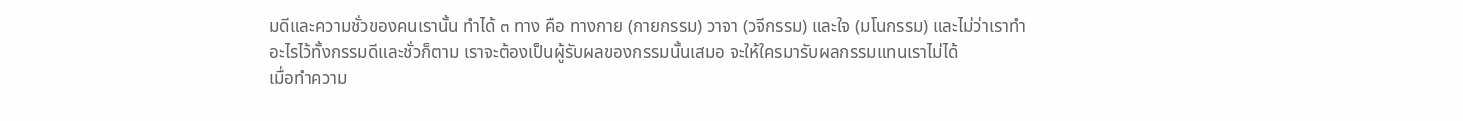มดีและความชั่วของคนเรานั้น ทำได้ ๓ ทาง คือ ทางกาย (กายกรรม) วาจา (วจีกรรม) และใจ (มโนกรรม) และไม่ว่าเราทำอะไรไว้ทั้งกรรมดีและชั่วก็ตาม เราจะต้องเป็นผู้รับผลของกรรมนั้นเสมอ จะให้ใครมารับผลกรรมแทนเราไม่ได้
เมื่อทำความ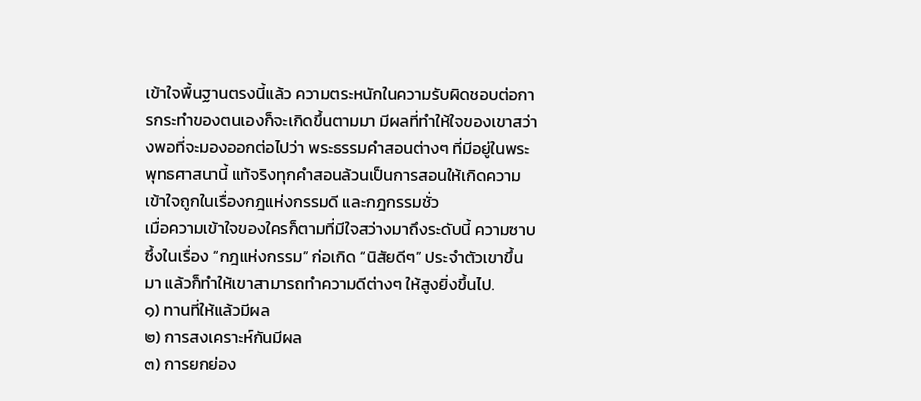เข้าใจพื้นฐานตรงนี้แล้ว ความตระหนักในความรับผิดชอบต่อการกระทำของตนเองก็จะเกิดขึ้นตามมา มีผลที่ทำให้ใจของเขาสว่างพอที่จะมองออกต่อไปว่า พระธรรมคำสอนต่างๆ ที่มีอยู่ในพระพุทธศาสนานี้ แท้จริงทุกคำสอนล้วนเป็นการสอนให้เกิดความเข้าใจถูกในเรื่องกฎแห่งกรรมดี และกฎกรรมชั่ว
เมื่อความเข้าใจของใครก็ตามที่มีใจสว่างมาถึงระดับนี้ ความซาบซึ้งในเรื่อง “กฎแห่งกรรม” ก่อเกิด “นิสัยดีๆ” ประจำตัวเขาขึ้นมา แล้วก็ทำให้เขาสามารถทำความดีต่างๆ ให้สูงยิ่งขึ้นไป.
๑) ทานที่ให้แล้วมีผล
๒) การสงเคราะห์กันมีผล
๓) การยกย่อง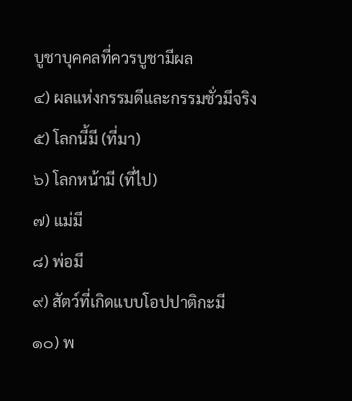บูชาบุคคลที่ควรบูชามีผล
๔) ผลแห่งกรรมดีและกรรมชั่วมีจริง
๕) โลกนี้มี (ที่มา)
๖) โลกหน้ามี (ที่ไป)
๗) แม่มี
๘) พ่อมี
๙) สัตว์ที่เกิดแบบโอปปาติกะมี
๑๐) พ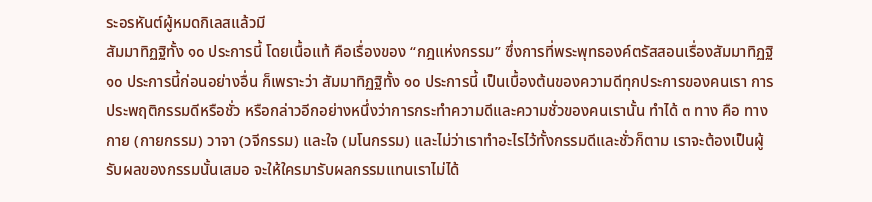ระอรหันต์ผู้หมดกิเลสแล้วมี
สัมมาทิฏฐิทั้ง ๑๐ ประการนี้ โดยเนื้อแท้ คือเรื่องของ “กฎแห่งกรรม” ซึ่งการที่พระพุทธองค์ตรัสสอนเรื่องสัมมาทิฏฐิ ๑๐ ประการนี้ก่อนอย่างอื่น ก็เพราะว่า สัมมาทิฏฐิทั้ง ๑๐ ประการนี้ เป็นเบื้องต้นของความดีทุกประการของคนเรา การประพฤติกรรมดีหรือชั่ว หรือกล่าวอีกอย่างหนึ่งว่าการกระทำความดีและความชั่วของคนเรานั้น ทำได้ ๓ ทาง คือ ทางกาย (กายกรรม) วาจา (วจีกรรม) และใจ (มโนกรรม) และไม่ว่าเราทำอะไรไว้ทั้งกรรมดีและชั่วก็ตาม เราจะต้องเป็นผู้รับผลของกรรมนั้นเสมอ จะให้ใครมารับผลกรรมแทนเราไม่ได้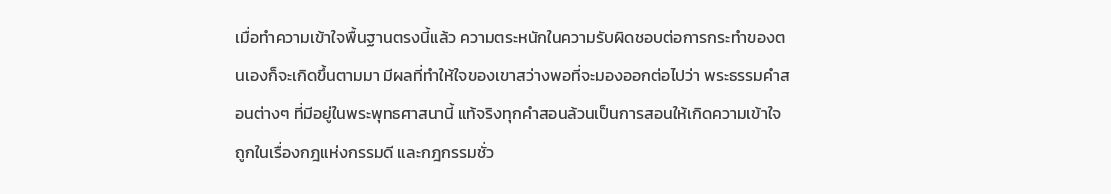เมื่อทำความเข้าใจพื้นฐานตรงนี้แล้ว ความตระหนักในความรับผิดชอบต่อการกระทำของตนเองก็จะเกิดขึ้นตามมา มีผลที่ทำให้ใจของเขาสว่างพอที่จะมองออกต่อไปว่า พระธรรมคำสอนต่างๆ ที่มีอยู่ในพระพุทธศาสนานี้ แท้จริงทุกคำสอนล้วนเป็นการสอนให้เกิดความเข้าใจถูกในเรื่องกฎแห่งกรรมดี และกฎกรรมชั่ว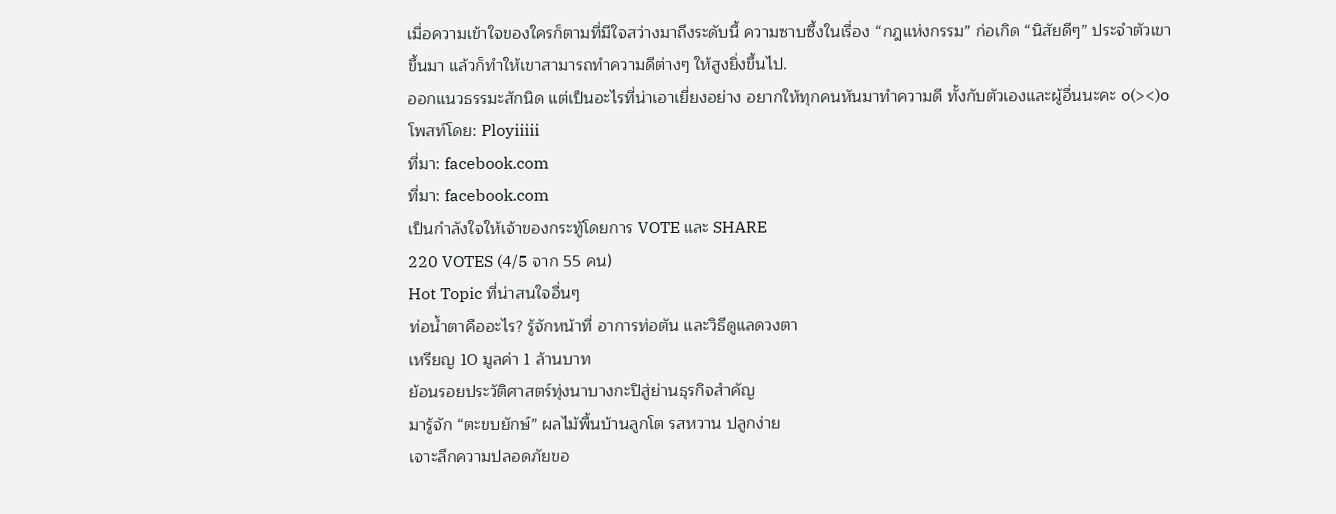เมื่อความเข้าใจของใครก็ตามที่มีใจสว่างมาถึงระดับนี้ ความซาบซึ้งในเรื่อง “กฎแห่งกรรม” ก่อเกิด “นิสัยดีๆ” ประจำตัวเขาขึ้นมา แล้วก็ทำให้เขาสามารถทำความดีต่างๆ ให้สูงยิ่งขึ้นไป.
ออกแนวธรรมะสักนิด แต่เป็นอะไรที่น่าเอาเยี่ยงอย่าง อยากให้ทุกคนหันมาทำความดี ทั้งกับตัวเองและผู้อื่นนะคะ o(><)o
โพสท์โดย: Ployiiiii
ที่มา: facebook.com
ที่มา: facebook.com
เป็นกำลังใจให้เจ้าของกระทู้โดยการ VOTE และ SHARE
220 VOTES (4/5 จาก 55 คน)
Hot Topic ที่น่าสนใจอื่นๆ
ท่อน้ำตาคืออะไร? รู้จักหน้าที่ อาการท่อตัน และวิธีดูแลดวงตา
เหรียญ 10 มูลค่า 1 ล้านบาท
ย้อนรอยประวัติศาสตร์ทุ่งนาบางกะปิสู่ย่านธุรกิจสําคัญ
มารู้จัก “ตะขบยักษ์” ผลไม้พื้นบ้านลูกโต รสหวาน ปลูกง่าย
เจาะลึกความปลอดภัยขอ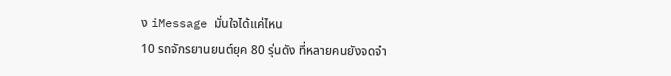ง iMessage มั่นใจได้แค่ไหน
10 รถจักรยานยนต์ยุค 80 รุ่นดัง ที่หลายคนยังจดจำ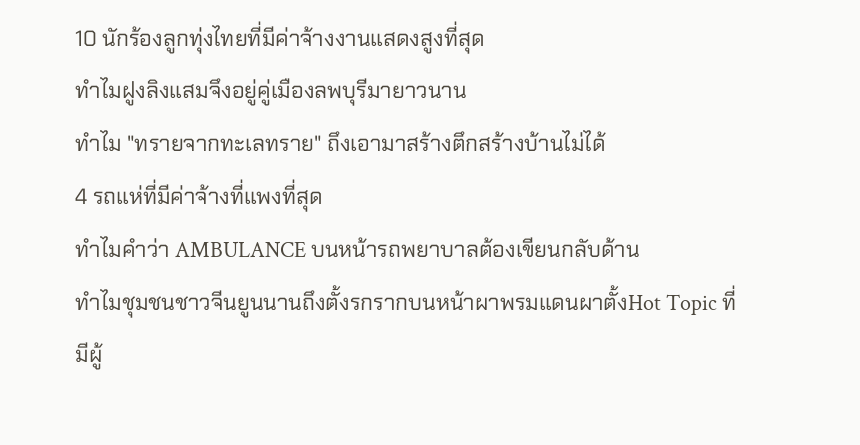10 นักร้องลูกทุ่งไทยที่มีค่าจ้างงานแสดงสูงที่สุด
ทำไมฝูงลิงแสมจึงอยู่คู่เมืองลพบุรีมายาวนาน
ทำไม "ทรายจากทะเลทราย" ถึงเอามาสร้างตึกสร้างบ้านไม่ได้
4 รถแห่ที่มีค่าจ้างที่แพงที่สุด
ทำไมคำว่า AMBULANCE บนหน้ารถพยาบาลต้องเขียนกลับด้าน
ทําไมชุมชนชาวจีนยูนนานถึงตั้งรกรากบนหน้าผาพรมแดนผาตั้งHot Topic ที่มีผู้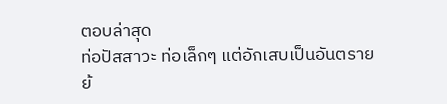ตอบล่าสุด
ท่อปัสสาวะ ท่อเล็กๆ แต่อักเสบเป็นอันตราย
ย้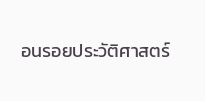อนรอยประวัติศาสตร์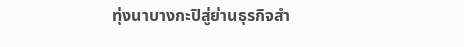ทุ่งนาบางกะปิสู่ย่านธุรกิจสํา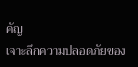คัญ
เจาะลึกความปลอดภัยของ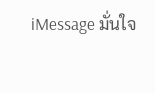iMessage มั่นใจ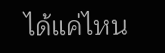ได้แค่ไหน